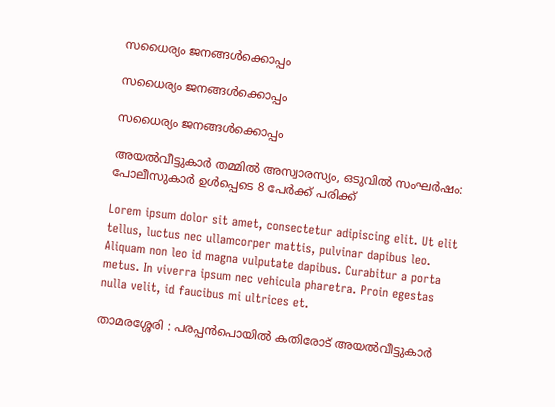സധൈര്യം ജനങ്ങൾക്കൊപ്പം

സധൈര്യം ജനങ്ങൾക്കൊപ്പം

സധൈര്യം ജനങ്ങൾക്കൊപ്പം

അയൽവീട്ടുകാർ തമ്മിൽ അസ്വാരസ്യം, ഒടുവിൽ സംഘർഷം: പോലീസുകാർ ഉൾപ്പെടെ 8 പേർക്ക് പരിക്ക്

Lorem ipsum dolor sit amet, consectetur adipiscing elit. Ut elit tellus, luctus nec ullamcorper mattis, pulvinar dapibus leo. Aliquam non leo id magna vulputate dapibus. Curabitur a porta metus. In viverra ipsum nec vehicula pharetra. Proin egestas nulla velit, id faucibus mi ultrices et.

താമരശ്ശേരി : പരപ്പൻപൊയിൽ കതിരോട് അയൽവീട്ടുകാർ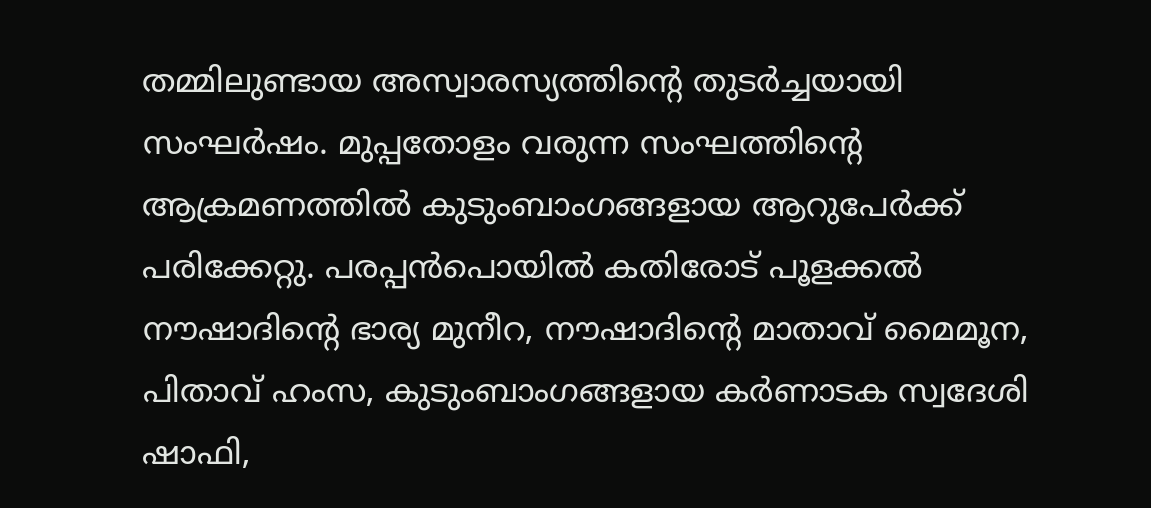തമ്മിലുണ്ടായ അസ്വാരസ്യത്തിന്റെ തുടർച്ചയായി സംഘർഷം. മുപ്പതോളം വരുന്ന സംഘത്തിന്റെ ആക്രമണത്തിൽ കുടുംബാംഗങ്ങളായ ആറുപേർക്ക് പരിക്കേറ്റു. പരപ്പൻപൊയിൽ കതിരോട് പൂളക്കൽ നൗഷാദിന്റെ ഭാര്യ മുനീറ, നൗഷാദിന്റെ മാതാവ് മൈമൂന, പിതാവ് ഹംസ, കുടുംബാംഗങ്ങളായ കർണാടക സ്വദേശി ഷാഫി,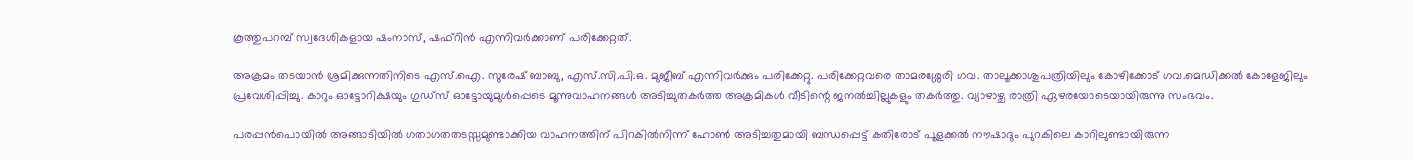കൂത്തുപറമ്പ് സ്വദേശികളായ ഷംനാസ്, ഷഫ്‌റിൻ എന്നിവർക്കാണ് പരിക്കേറ്റത്.

അക്രമം തടയാൻ ശ്രമിക്കുന്നതിനിടെ എസ്.ഐ. സുരേഷ് ബാബു, എസ്.സി.പി.ഒ. മുജീബ് എന്നിവർക്കും പരിക്കേറ്റു. പരിക്കേറ്റവരെ താമരശ്ശേരി ഗവ. താലൂക്കാശുപത്രിയിലും കോഴിക്കോട് ഗവ.മെഡിക്കൽ കോളേജിലും പ്രവേശിപ്പിച്ചു. കാറും ഓട്ടോറിക്ഷയും ഗുഡ്‌സ് ഓട്ടോയുമുൾപ്പെടെ മൂന്നുവാഹനങ്ങൾ അടിച്ചുതകർത്ത അക്രമികൾ വീടിന്റെ ജനൽച്ചില്ലുകളും തകർത്തു. വ്യാഴാഴ്ച രാത്രി ഏഴരയോടെയായിരുന്നു സംഭവം.

പരപ്പൻപൊയിൽ അങ്ങാടിയിൽ ഗതാഗതതടസ്സമുണ്ടാക്കിയ വാഹനത്തിന് പിറകിൽനിന്ന് ഹോൺ അടിച്ചതുമായി ബന്ധപ്പെട്ട് കതിരോട് പൂളക്കൽ നൗഷാദും പുറകിലെ കാറിലുണ്ടായിരുന്ന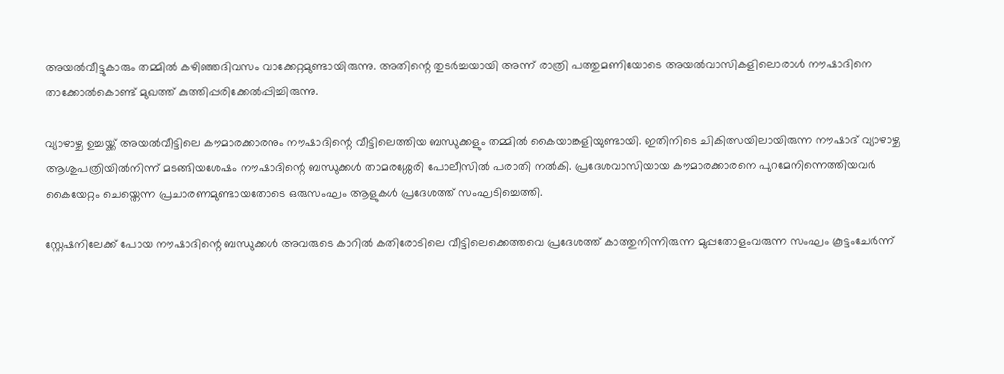അയൽവീട്ടുകാരും തമ്മിൽ കഴിഞ്ഞദിവസം വാക്കേറ്റമുണ്ടായിരുന്നു. അതിന്റെ തുടർച്ചയായി അന്ന് രാത്രി പത്തുമണിയോടെ അയൽവാസികളിലൊരാൾ നൗഷാദിനെ താക്കോൽകൊണ്ട് മുഖത്ത് കുത്തിപ്പരിക്കേൽപ്പിച്ചിരുന്നു.

വ്യാഴാഴ്ച ഉച്ചയ്ക്ക് അയൽവീട്ടിലെ കൗമാരക്കാരനും നൗഷാദിന്റെ വീട്ടിലെത്തിയ ബന്ധുക്കളും തമ്മിൽ കൈയാങ്കളിയുണ്ടായി. ഇതിനിടെ ചികിത്സയിലായിരുന്ന നൗഷാദ് വ്യാഴാഴ്ച ആശുപത്രിയിൽനിന്ന് മടങ്ങിയശേഷം നൗഷാദിന്റെ ബന്ധുക്കൾ താമരശ്ശേരി പോലീസിൽ പരാതി നൽകി. പ്രദേശവാസിയായ കൗമാരക്കാരനെ പുറമേനിന്നെത്തിയവർ കൈയേറ്റം ചെയ്തെന്ന പ്രചാരണമുണ്ടായതോടെ ഒരുസംഘം ആളുകൾ പ്രദേശത്ത് സംഘടിച്ചെത്തി.

സ്റ്റേഷനിലേക്ക് പോയ നൗഷാദിന്റെ ബന്ധുക്കൾ അവരുടെ കാറിൽ കതിരോടിലെ വീട്ടിലെക്കെത്തവെ പ്രദേശത്ത് കാത്തുനിന്നിരുന്ന മുപ്പതോളംവരുന്ന സംഘം കൂട്ടംചേർന്ന്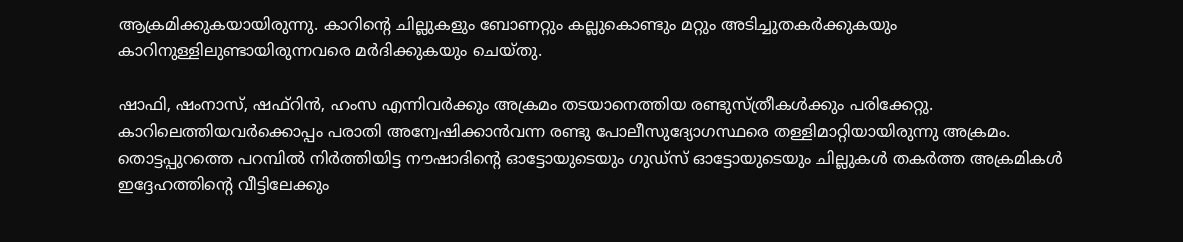ആക്രമിക്കുകയായിരുന്നു. കാറിന്റെ ചില്ലുകളും ബോണറ്റും കല്ലുകൊണ്ടും മറ്റും അടിച്ചുതകർക്കുകയും കാറിനുള്ളിലുണ്ടായിരുന്നവരെ മർദിക്കുകയും ചെയ്തു.

ഷാഫി, ഷംനാസ്, ഷഫ്‌റിൻ, ഹംസ എന്നിവർക്കും അക്രമം തടയാനെത്തിയ രണ്ടുസ്ത്രീകൾക്കും പരിക്കേറ്റു. കാറിലെത്തിയവർക്കൊപ്പം പരാതി അന്വേഷിക്കാൻവന്ന രണ്ടു പോലീസുദ്യോഗസ്ഥരെ തള്ളിമാറ്റിയായിരുന്നു അക്രമം. തൊട്ടപ്പുറത്തെ പറമ്പിൽ നിർത്തിയിട്ട നൗഷാദിന്റെ ഓട്ടോയുടെയും ഗുഡ്‌സ് ഓട്ടോയുടെയും ചില്ലുകൾ തകർത്ത അക്രമികൾ ഇദ്ദേഹത്തിന്റെ വീട്ടിലേക്കും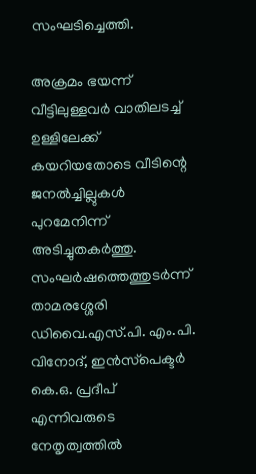സംഘടിച്ചെത്തി.

അക്രമം ഭയന്ന് വീട്ടിലുള്ളവർ വാതിലടച്ച് ഉള്ളിലേക്ക് കയറിയതോടെ വീടിന്റെ ജനൽച്ചില്ലുകൾ പുറമേനിന്ന് അടിച്ചുതകർത്തു. സംഘർഷത്തെത്തുടർന്ന് താമരശ്ശേരി ഡിവൈ.എസ്.പി. എം.പി. വിനോദ്, ഇൻസ്‌പെക്ടർ കെ.ഒ. പ്രദീപ് എന്നിവരുടെ നേതൃത്വത്തിൽ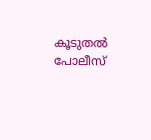കൂടുതൽ പോലീസ്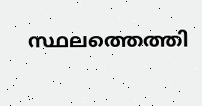സ്ഥലത്തെത്തി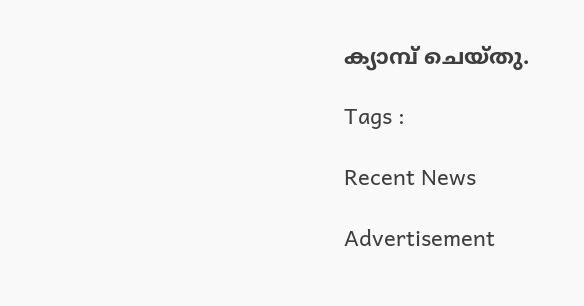ക്യാമ്പ് ചെയ്തു.

Tags :

Recent News

Advertisement